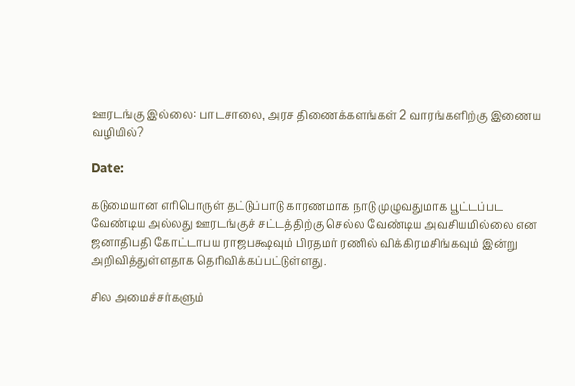ஊரடங்கு இல்லை: பாடசாலை, அரச திணைக்களங்கள் 2 வாரங்களிற்கு இணைய வழியில்?

Date:

கடுமையான எரிபொருள் தட்டுப்பாடு காரணமாக நாடு முழுவதுமாக பூட்டப்பட வேண்டிய அல்லது ஊரடங்குச் சட்டத்திற்கு செல்ல வேண்டிய அவசியமில்லை என ஜனாதிபதி கோட்டாபய ராஜபக்ஷவும் பிரதமர் ரணில் விக்கிரமசிங்கவும் இன்று அறிவித்துள்ளதாக தெரிவிக்கப்பட்டுள்ளது.

சில அமைச்சர்களும்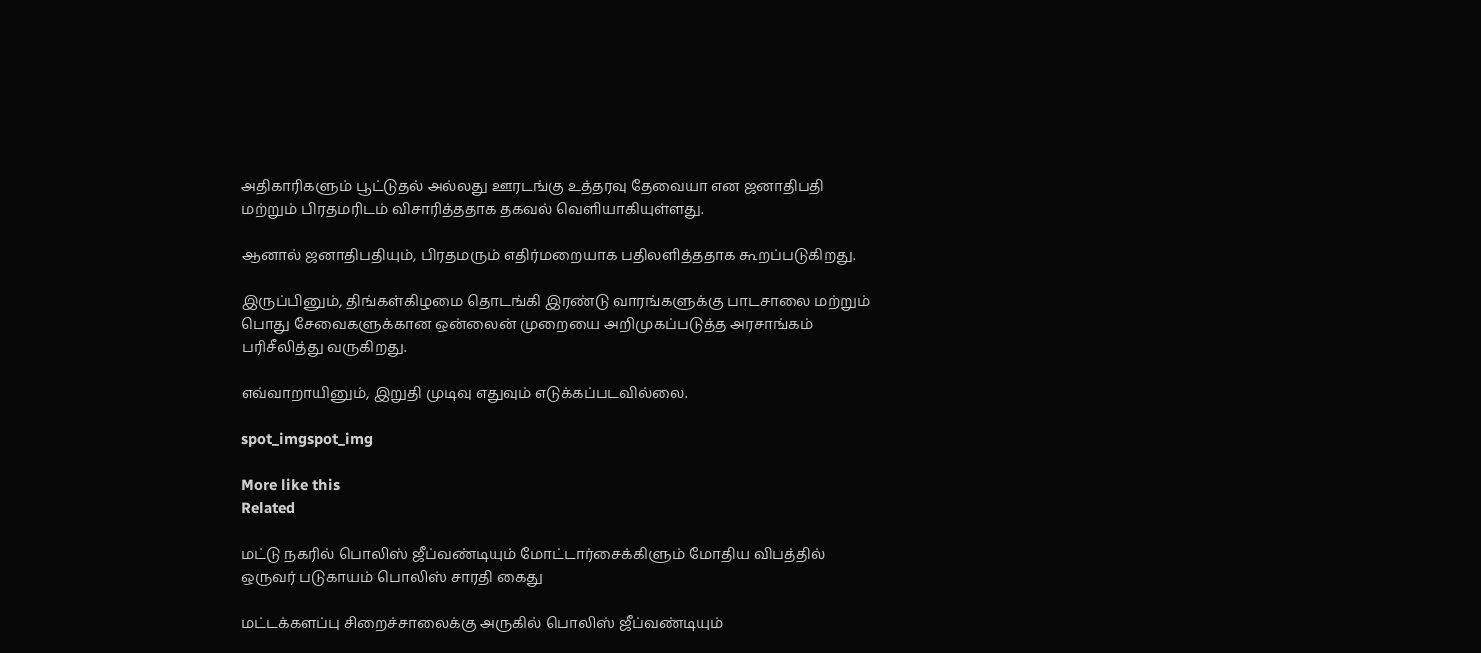அதிகாரிகளும் பூட்டுதல் அல்லது ஊரடங்கு உத்தரவு தேவையா என ஜனாதிபதி மற்றும் பிரதமரிடம் விசாரித்ததாக தகவல் வெளியாகியுள்ளது.

ஆனால் ஜனாதிபதியும், பிரதமரும் எதிர்மறையாக பதிலளித்ததாக கூறப்படுகிறது.

இருப்பினும், திங்கள்கிழமை தொடங்கி இரண்டு வாரங்களுக்கு பாடசாலை மற்றும் பொது சேவைகளுக்கான ஒன்லைன் முறையை அறிமுகப்படுத்த அரசாங்கம் பரிசீலித்து வருகிறது.

எவ்வாறாயினும், இறுதி முடிவு எதுவும் எடுக்கப்படவில்லை.

spot_imgspot_img

More like this
Related

மட்டு நகரில் பொலிஸ் ஜீப்வண்டியும் மோட்டார்சைக்கிளும் மோதிய விபத்தில் ஒருவர் படுகாயம் பொலிஸ் சாரதி கைது

மட்டக்களப்பு சிறைச்சாலைக்கு அருகில் பொலிஸ் ஜீப்வண்டியும்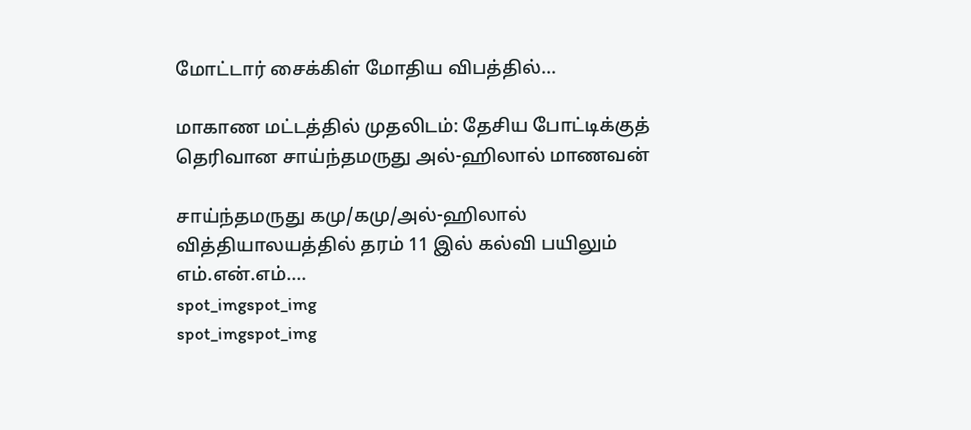மோட்டார் சைக்கிள் மோதிய விபத்தில்...

மாகாண மட்டத்தில் முதலிடம்: தேசிய போட்டிக்குத் தெரிவான சாய்ந்தமருது அல்-ஹிலால் மாணவன்

சாய்ந்தமருது கமு/கமு/அல்-ஹிலால் வித்தியாலயத்தில் தரம் 11 இல் கல்வி பயிலும் எம்.என்.எம்....
spot_imgspot_img
spot_imgspot_img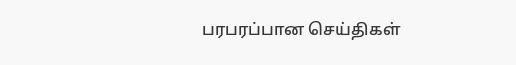பரபரப்பான செய்திகள்